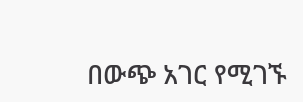በውጭ አገር የሚገኙ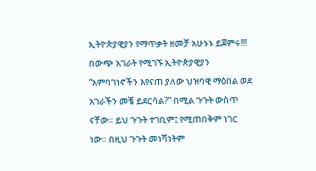ኢትዮጵያዊያን የማጥቃት ዘመቻ አሁኑኑ ይጀምሩ!!!
በውጭ አገራት የሚገኙ ኢትዮጵያዊያን “አምባገነኖችን እየናጠ ያለው ህዝባዊ ማዕበል ወደ አገራችን መቼ ይደርሳል?” በሚል ጉጉት ውስጥ ናቸው። ይህ ጉጉት ተገቢም፤ የሚጠበቅም ነገር ነው። በዚህ ጉጉት መነሻነትም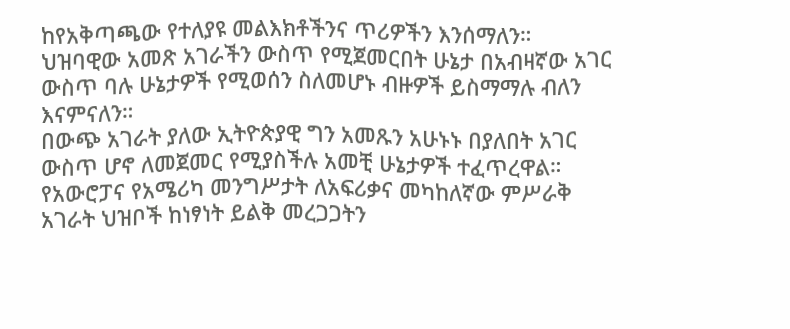ከየአቅጣጫው የተለያዩ መልእክቶችንና ጥሪዎችን እንሰማለን።
ህዝባዊው አመጽ አገራችን ውስጥ የሚጀመርበት ሁኔታ በአብዛኛው አገር ውስጥ ባሉ ሁኔታዎች የሚወሰን ስለመሆኑ ብዙዎች ይስማማሉ ብለን እናምናለን።
በውጭ አገራት ያለው ኢትዮጵያዊ ግን አመጹን አሁኑኑ በያለበት አገር ውስጥ ሆኖ ለመጀመር የሚያስችሉ አመቺ ሁኔታዎች ተፈጥረዋል። የአውሮፓና የአሜሪካ መንግሥታት ለአፍሪቃና መካከለኛው ምሥራቅ አገራት ህዝቦች ከነፃነት ይልቅ መረጋጋትን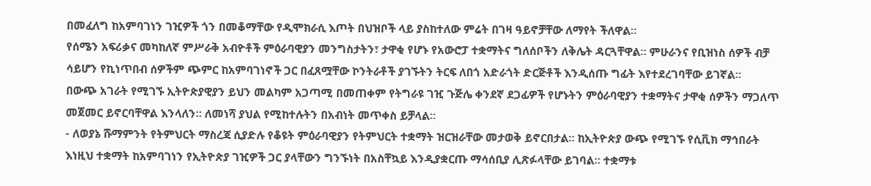በመፈለግ ከአምባገነን ገዢዎች ጎን በመቆማቸው የዲሞክራሲ እጦት በህዝቦች ላይ ያስከተለው ምሬት በገዛ ዓይኖቻቸው ለማየት ችለዋል።
የሰሜን አፍሪቃና መካከለኛ ምሥራቅ አብዮቶች ምዕራባዊያን መንግስታትን፣ ታዋቂ የሆኑ የአውሮፓ ተቋማትና ግለሰቦችን ለቅሌት ዳርጓቸዋል። ምሁራንና የቢዝነስ ሰዎች ብቻ ሳይሆን የኪነጥበብ ሰዎችም ጭምር ከአምባገነኖች ጋር በፈጸሟቸው ኮንትራቶች ያገኙትን ትርፍ ለበጎ አድራጎት ድርጅቶች እንዲሰጡ ግፊት እየተደረገባቸው ይገኛል።
በውጭ አገራት የሚገኙ ኢትዮጵያዊያን ይህን መልካም አጋጣሚ በመጠቀም የትግራዩ ገዢ ጉጅሌ ቀንደኛ ደጋፊዎች የሆኑትን ምዕራባዊያን ተቋማትና ታዋቂ ሰዎችን ማጋለጥ መጀመር ይኖርባቸዋል እንላለን። ለመነሻ ያህል የሚከተሉትን በአብነት መጥቀስ ይቻላል።
- ለወያኔ ሹማምንት የትምህርት ማስረጃ ሲያድሉ የቆዩት ምዕራባዊያን የትምህርት ተቋማት ዝርዝራቸው መታወቅ ይኖርበታል። ከኢትዮጵያ ውጭ የሚገኙ የሲቪክ ማኅበራት እነዚህ ተቋማት ከአምባገነን የኢትዮጵያ ገዢዎች ጋር ያላቸውን ግንኙነት በአስቸኳይ እንዲያቋርጡ ማሳሰቢያ ሊጽፉላቸው ይገባል። ተቋማቱ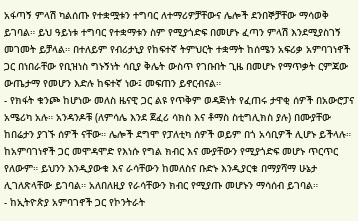አፋጣኝ ምላሽ ካልሰጡ የተቋሟቱን ተግባር ለተማሪዎቻቸውና ሌሎች ደንበኞቻቸው ማሳወቅ ይገባል። ይህ ዓይነቱ ተግባር የተቋማቱን ስም የሚያጎድፍ በመሆኑ ፈጣን ምላሽ እንደሚያስገኝ መገመት ይቻላል። በተለይም የብሪታኒያ የከፍተኛ ትምህርት ተቋማት ከሰሜን አፍሪቃ አምባገነኖች ጋር በነበራቸው የቢዝነስ ግኑኝነት ሳቢያ ቅሌት ውስጥ የገቡበት ጊዜ በመሆኑ የማጥቃት ርምጃው ውጤታማ የመሆን እድሉ ከፍተኛ ነው፤ መፍጠን ይኖርብናል።
- የክፋት ቁንጮ ከሆነው መለስ ዜናዊ ጋር ልዩ የጥቅም ወዳጅነት የፈጠሩ ታዋቂ ሰዎች በአውሮፓና አሜሪካ አሉ። አንዳንዶቹ (ለምሳሌ እንደ ጀፈሪ ሳክስ እና ቶማስ ስቲግሊክስ ያሉ) በሙያቸው ከበሬታን ያገኙ ሰዎች ናቸው። ሌሎች ደግሞ የፓለቲካ ሰዎች ወይም በጎ አሳቢዎች ሊሆኑ ይችላሉ። ከአምባገነኖች ጋር መሞዳሞድ የእነሱ የግል ክብር እና ሙያቸውን የሚያጎድፍ መሆኑ ጥርጥር የለውም። ይህንን እንዲያውቁ እና ራሳቸውን ከመለስና ቡድኑ እንዲያርቁ በማያሻማ ሁኔታ ሊገለጽላቸው ይገባል። አለበለዚያ የራሳቸውን ክብር የሚያጡ መሆኑን ማሳሰብ ይገባል።
- ከኢትዮጵያ አምባገኖች ጋር የኮንትራት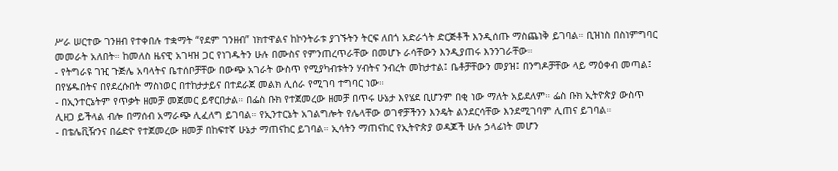ሥራ ሠርተው ገንዘብ የተቀበሉ ተቋማት “የደም ገንዘብ” ነክተዋልና ከኮንትራቱ ያገኙትን ትርፍ ለበጎ አድራጎት ድርጅቶች እንዲሰጡ ማስጨነቅ ይገባል። ቢዝነስ በስነምግባር መመራት አለበት። ከመለስ ዜናዊ አገዛዝ ጋር የነገዱትን ሁሉ በሙስና የምንጠረጥራቸው በመሆኑ ራሳቸውን እንዲያጠሩ እንንገራቸው።
- የትግራዩ ገዢ ጉጅሌ አባላትና ቤተሰቦቻቸው በውጭ አገራት ውስጥ የሚያካብቱትን ሃብትና ንብረት መከታተል፤ ቤቶቻቸውን መያዝ፤ በንግዶቻቸው ላይ ማዕቀብ መጣል፤ በየሄዱበትና በየደረሱበት ማስነወር በተከታታይና በተደራጀ መልክ ሊሰራ የሚገባ ተግባር ነው።
- በኢንተርኔትም የጥቃት ዘመቻ መጀመር ይኖርበታል። በፌስ ቡክ የተጀመረው ዘመቻ በጥሩ ሁኔታ እየሄደ ቢሆንም በቂ ነው ማለት አይደለም። ፌስ ቡክ ኢትዮጵያ ውስጥ ሊዘጋ ይችላል ብሎ በማሰብ አማራጭ ሊፈለግ ይገባል። የኢንተርኔት አገልግሎት የሌላቸው ወገኖቻችንን እንዴት ልንደርሳቸው እንደሚገባም ሊጠና ይገባል።
- በቴሌቪዥንና በሬድዮ የተጀመረው ዘመቻ በከፍተኛ ሁኔታ ማጠናከር ይገባል። ኢሳትን ማጠናከር የኢትዮጵያ ወዳጆች ሁሉ ኃላፊነት መሆን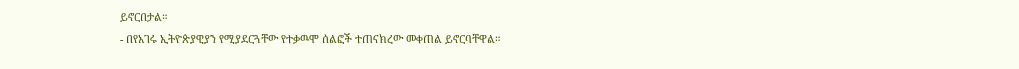ይኖርበታል።
- በየአገሩ ኢትዮጵያዊያን የሚያደርጓቸው የተቃዉሞ ሰልፎች ተጠናክረው መቀጠል ይኖርባቸዋል።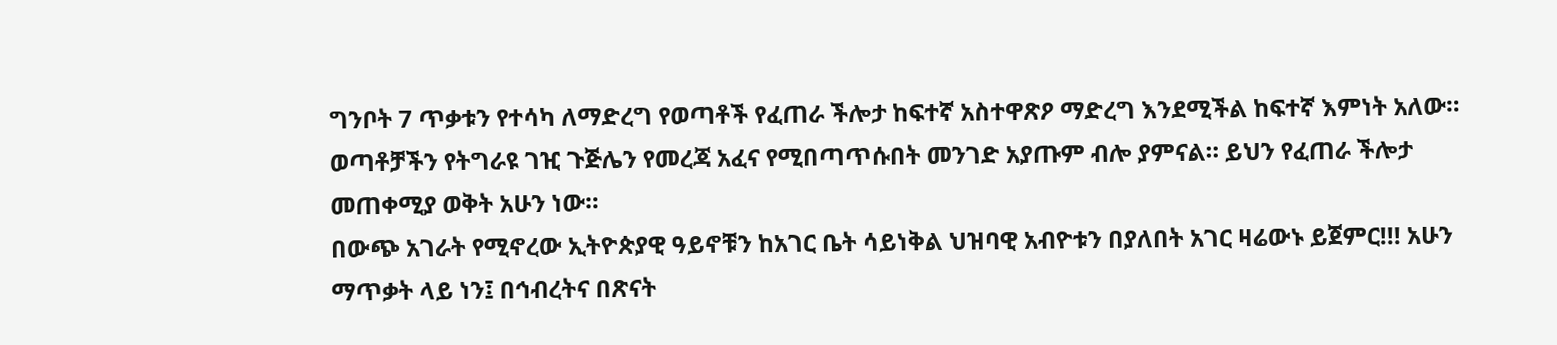ግንቦት 7 ጥቃቱን የተሳካ ለማድረግ የወጣቶች የፈጠራ ችሎታ ከፍተኛ አስተዋጽዖ ማድረግ እንደሚችል ከፍተኛ እምነት አለው። ወጣቶቻችን የትግራዩ ገዢ ጉጅሌን የመረጃ አፈና የሚበጣጥሱበት መንገድ አያጡም ብሎ ያምናል። ይህን የፈጠራ ችሎታ መጠቀሚያ ወቅት አሁን ነው።
በውጭ አገራት የሚኖረው ኢትዮጵያዊ ዓይኖቹን ከአገር ቤት ሳይነቅል ህዝባዊ አብዮቱን በያለበት አገር ዛሬውኑ ይጀምር!!! አሁን ማጥቃት ላይ ነን፤ በኅብረትና በጽናት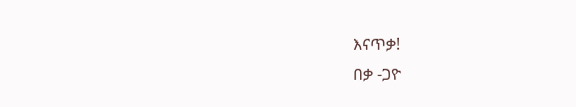እናጥቃ!
በቃ -ጋዮ